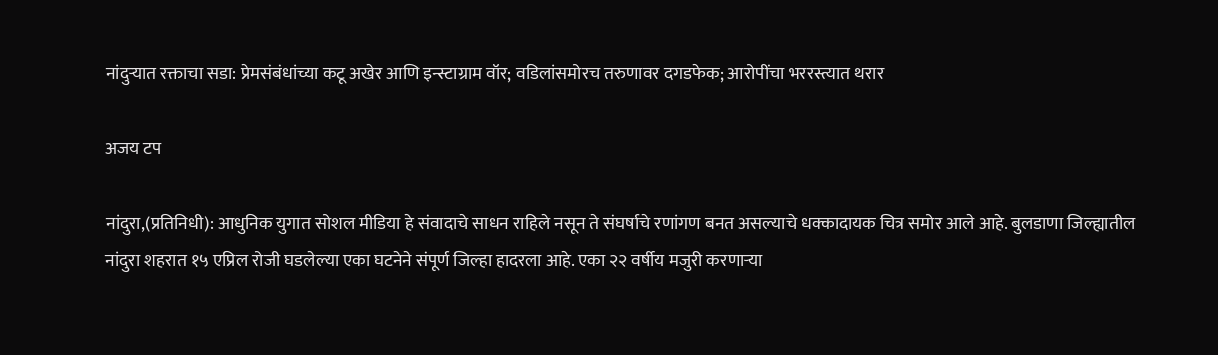नांदुऱ्यात रक्ताचा सडा: प्रेमसंबंधांच्या कटू अखेर आणि इन्स्टाग्राम वॉर; वडिलांसमोरच तरुणावर दगडफेक; आरोपींचा भररस्त्यात थरार

अजय टप

नांदुरा,(प्रतिनिधी): आधुनिक युगात सोशल मीडिया हे संवादाचे साधन राहिले नसून ते संघर्षाचे रणांगण बनत असल्याचे धक्कादायक चित्र समोर आले आहे. बुलडाणा जिल्ह्यातील नांदुरा शहरात १५ एप्रिल रोजी घडलेल्या एका घटनेने संपूर्ण जिल्हा हादरला आहे. एका २२ वर्षीय मजुरी करणाऱ्या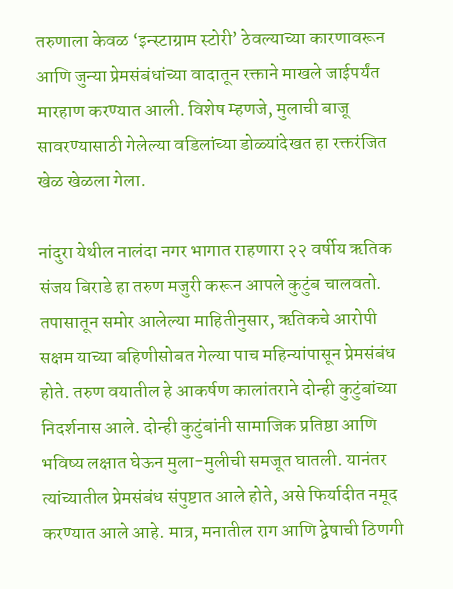तरुणाला केवळ ‘इन्स्टाग्राम स्टोरी’ ठेवल्याच्या कारणावरून आणि जुन्या प्रेमसंबंधांच्या वादातून रक्ताने माखले जाईपर्यंत मारहाण करण्यात आली. विशेष म्हणजे, मुलाची बाजू सावरण्यासाठी गेलेल्या वडिलांच्या डोळ्यांदेखत हा रक्तरंजित खेळ खेळला गेला.

नांदुरा येथील नालंदा नगर भागात राहणारा २२ वर्षीय ऋतिक संजय बिराडे हा तरुण मजुरी करून आपले कुटुंब चालवतो. तपासातून समोर आलेल्या माहितीनुसार, ऋतिकचे आरोपी सक्षम याच्या बहिणीसोबत गेल्या पाच महिन्यांपासून प्रेमसंबंध होते. तरुण वयातील हे आकर्षण कालांतराने दोन्ही कुटुंबांच्या निदर्शनास आले. दोन्ही कुटुंबांनी सामाजिक प्रतिष्ठा आणि भविष्य लक्षात घेऊन मुला-मुलीची समजूत घातली. यानंतर त्यांच्यातील प्रेमसंबंध संपुष्टात आले होते, असे फिर्यादीत नमूद करण्यात आले आहे. मात्र, मनातील राग आणि द्वेषाची ठिणगी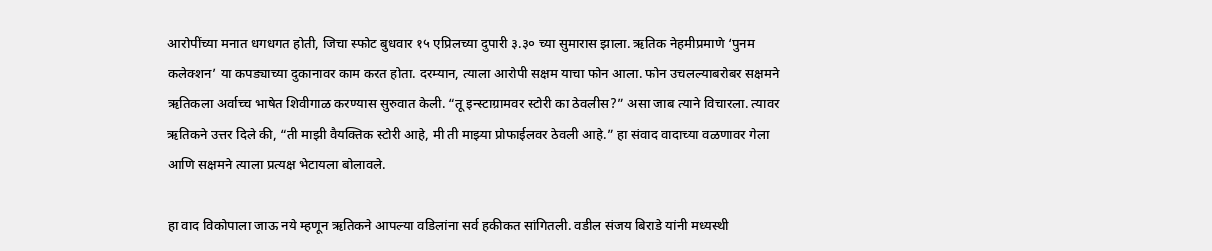आरोपींच्या मनात धगधगत होती, जिचा स्फोट बुधवार १५ एप्रिलच्या दुपारी ३.३० च्या सुमारास झाला. ऋतिक नेहमीप्रमाणे ‘पुनम कलेक्शन’ या कपड्याच्या दुकानावर काम करत होता. दरम्यान, त्याला आरोपी सक्षम याचा फोन आला. फोन उचलल्याबरोबर सक्षमने ऋतिकला अर्वाच्च भाषेत शिवीगाळ करण्यास सुरुवात केली. “तू इन्स्टाग्रामवर स्टोरी का ठेवलीस?” असा जाब त्याने विचारला. त्यावर ऋतिकने उत्तर दिले की, “ती माझी वैयक्तिक स्टोरी आहे, मी ती माझ्या प्रोफाईलवर ठेवली आहे.” हा संवाद वादाच्या वळणावर गेला आणि सक्षमने त्याला प्रत्यक्ष भेटायला बोलावले.

हा वाद विकोपाला जाऊ नये म्हणून ऋतिकने आपल्या वडिलांना सर्व हकीकत सांगितली. वडील संजय बिराडे यांनी मध्यस्थी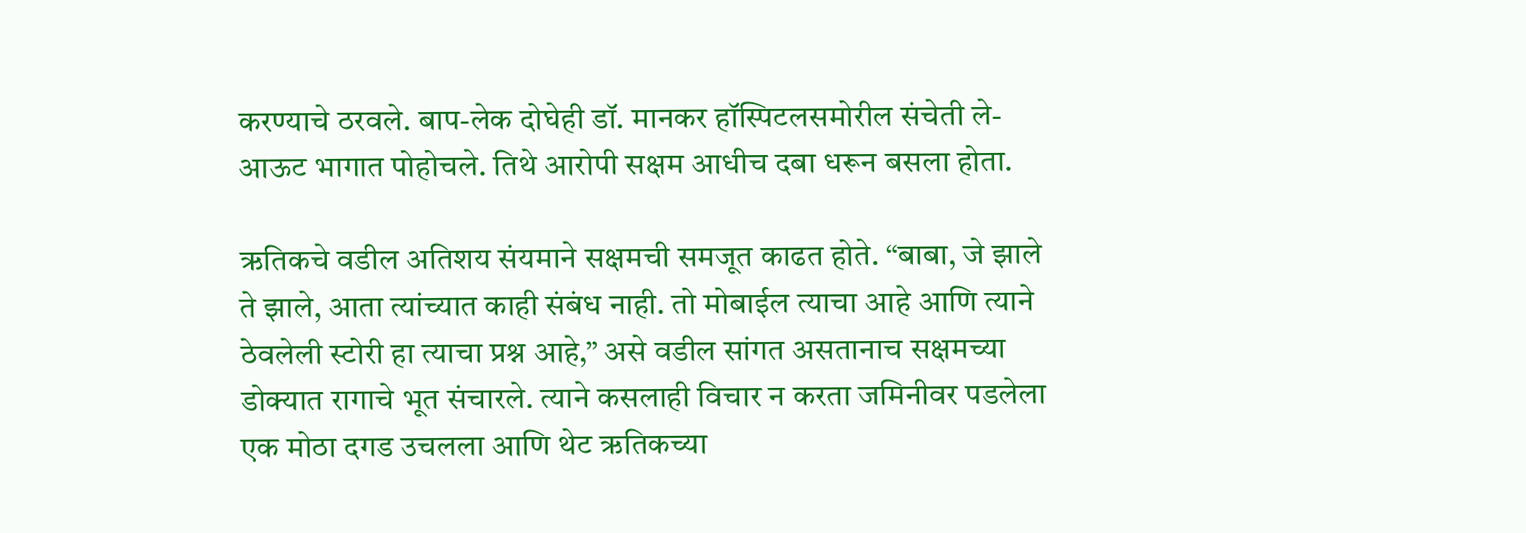करण्याचे ठरवले. बाप-लेक दोघेही डॉ. मानकर हॉस्पिटलसमोरील संचेती ले-आऊट भागात पोहोचले. तिथे आरोपी सक्षम आधीच दबा धरून बसला होता.

ऋतिकचे वडील अतिशय संयमाने सक्षमची समजूत काढत होते. “बाबा, जे झाले ते झाले, आता त्यांच्यात काही संबंध नाही. तो मोबाईल त्याचा आहे आणि त्याने ठेवलेली स्टोरी हा त्याचा प्रश्न आहे,” असे वडील सांगत असतानाच सक्षमच्या डोक्यात रागाचे भूत संचारले. त्याने कसलाही विचार न करता जमिनीवर पडलेला एक मोठा दगड उचलला आणि थेट ऋतिकच्या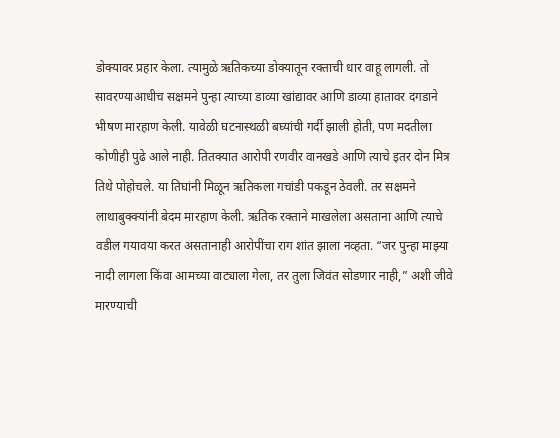डोक्यावर प्रहार केला. त्यामुळे ऋतिकच्या डोक्यातून रक्ताची धार वाहू लागली. तो सावरण्याआधीच सक्षमने पुन्हा त्याच्या डाव्या खांद्यावर आणि डाव्या हातावर दगडाने भीषण मारहाण केली. यावेळी घटनास्थळी बघ्यांची गर्दी झाली होती, पण मदतीला कोणीही पुढे आले नाही. तितक्यात आरोपी रणवीर वानखडे आणि त्याचे इतर दोन मित्र तिथे पोहोचले. या तिघांनी मिळून ऋतिकला गचांडी पकडून ठेवली. तर सक्षमने लाथाबुक्क्यांनी बेदम मारहाण केली. ऋतिक रक्ताने माखलेला असताना आणि त्याचे वडील गयावया करत असतानाही आरोपींचा राग शांत झाला नव्हता. “जर पुन्हा माझ्या नादी लागला किंवा आमच्या वाट्याला गेला, तर तुला जिवंत सोडणार नाही,” अशी जीवे मारण्याची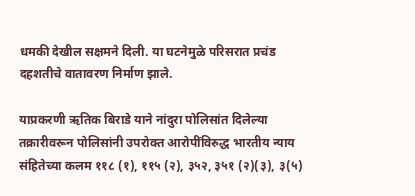धमकी देखील सक्षमने दिली. या घटनेमुळे परिसरात प्रचंड दहशतीचे वातावरण निर्माण झाले.

याप्रकरणी ऋतिक बिराडे याने नांदुरा पोलिसांत दिलेल्या तक्रारीवरून पोलिसांनी उपरोक्त आरोपींविरुद्ध भारतीय न्याय संहितेच्या कलम ११८ (१), ११५ (२), ३५२, ३५१ (२)(३), ३(५)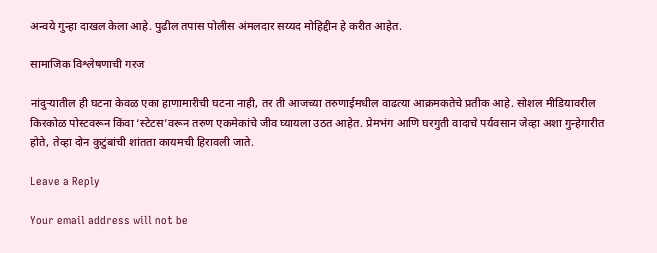अन्वये गुन्हा दाखल केला आहे. पुढील तपास पोलीस अंमलदार सय्यद मोहिद्दीन हे करीत आहेत.

सामाजिक विश्लेषणाची गरज

नांदुऱ्यातील ही घटना केवळ एका हाणामारीची घटना नाही, तर ती आजच्या तरुणाईमधील वाढत्या आक्रमकतेचे प्रतीक आहे. सोशल मीडियावरील किरकोळ पोस्टवरून किंवा ‘स्टेटस’वरून तरुण एकमेकांचे जीव घ्यायला उठत आहेत. प्रेमभंग आणि घरगुती वादाचे पर्यवसान जेव्हा अशा गुन्हेगारीत होते, तेव्हा दोन कुटुंबांची शांतता कायमची हिरावली जाते.

Leave a Reply

Your email address will not be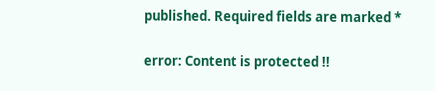published. Required fields are marked *

error: Content is protected !!